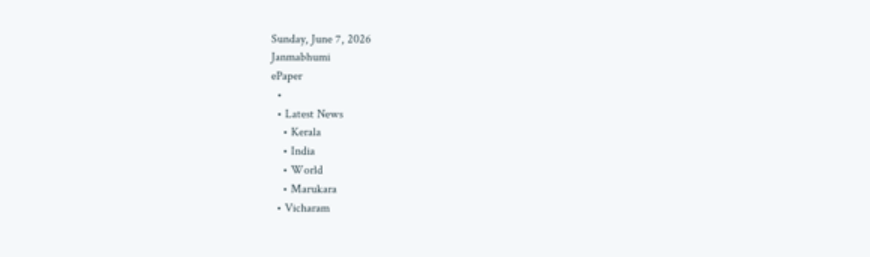Sunday, June 7, 2026
Janmabhumi
ePaper
  •
  • Latest News
    • Kerala
    • India
    • World
    • Marukara
  • Vicharam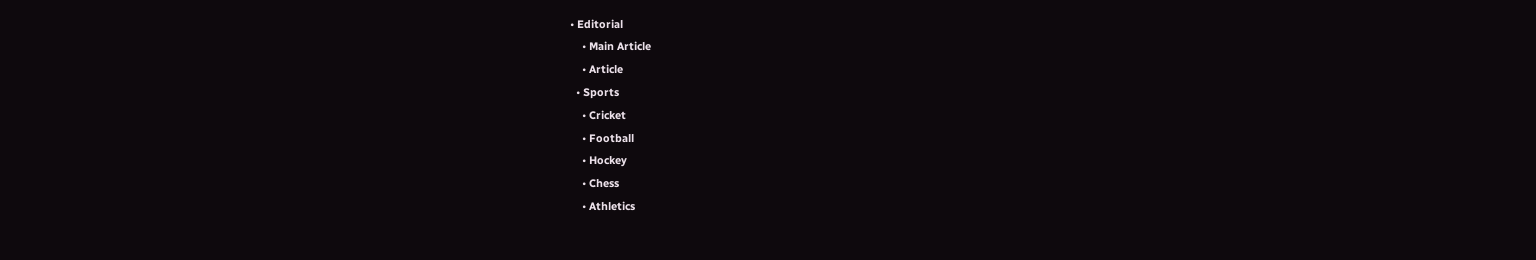• Editorial
    • Main Article
    • Article
  • Sports
    • Cricket
    • Football
    • Hockey
    • Chess
    • Athletics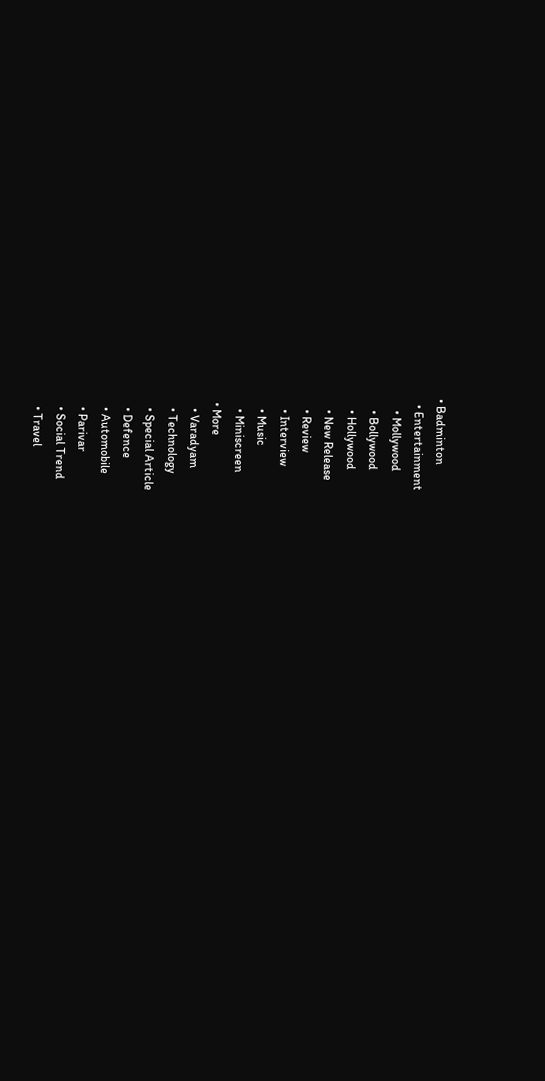• Badminton
  • Entertainment
    • Mollywood
    • Bollywood
    • Hollywood
    • New Release
    • Review
    • Interview
    • Music
    • Miniscreen
  • More
    • Varadyam
    • Technology
    • Special Article
    • Defence
    • Automobile
    • Parivar
    • Social Trend
    • Travel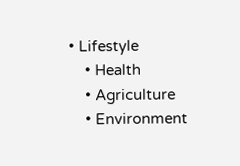• Lifestyle
    • Health
    • Agriculture
    • Environment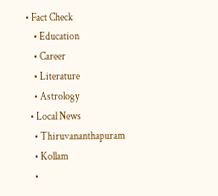• Fact Check
    • Education
    • Career
    • Literature
    • Astrology
  • Local News
    • Thiruvananthapuram
    • Kollam
    •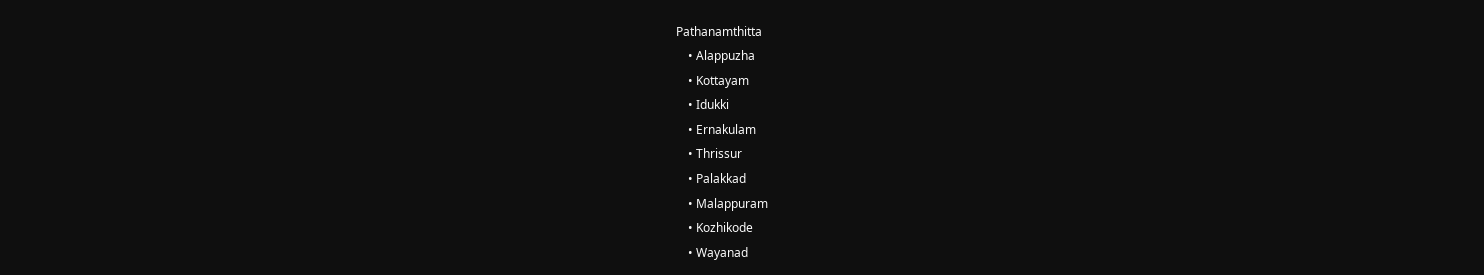Pathanamthitta
    • Alappuzha
    • Kottayam
    • Idukki
    • Ernakulam
    • Thrissur
    • Palakkad
    • Malappuram
    • Kozhikode
    • Wayanad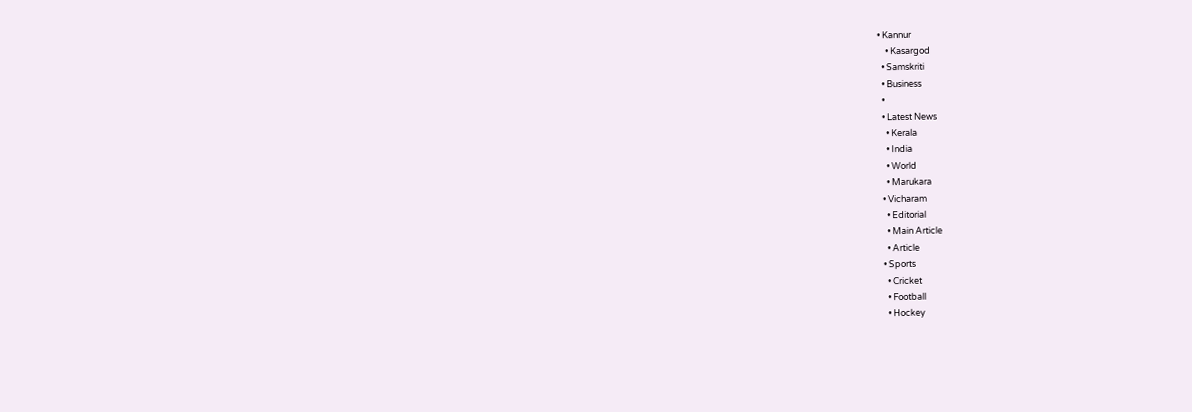• Kannur
    • Kasargod
  • Samskriti
  • Business
  •
  • Latest News
    • Kerala
    • India
    • World
    • Marukara
  • Vicharam
    • Editorial
    • Main Article
    • Article
  • Sports
    • Cricket
    • Football
    • Hockey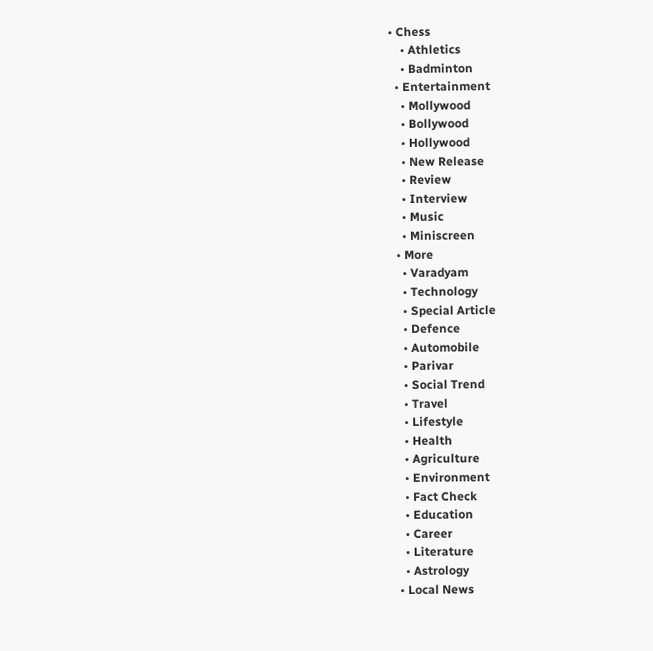• Chess
    • Athletics
    • Badminton
  • Entertainment
    • Mollywood
    • Bollywood
    • Hollywood
    • New Release
    • Review
    • Interview
    • Music
    • Miniscreen
  • More
    • Varadyam
    • Technology
    • Special Article
    • Defence
    • Automobile
    • Parivar
    • Social Trend
    • Travel
    • Lifestyle
    • Health
    • Agriculture
    • Environment
    • Fact Check
    • Education
    • Career
    • Literature
    • Astrology
  • Local News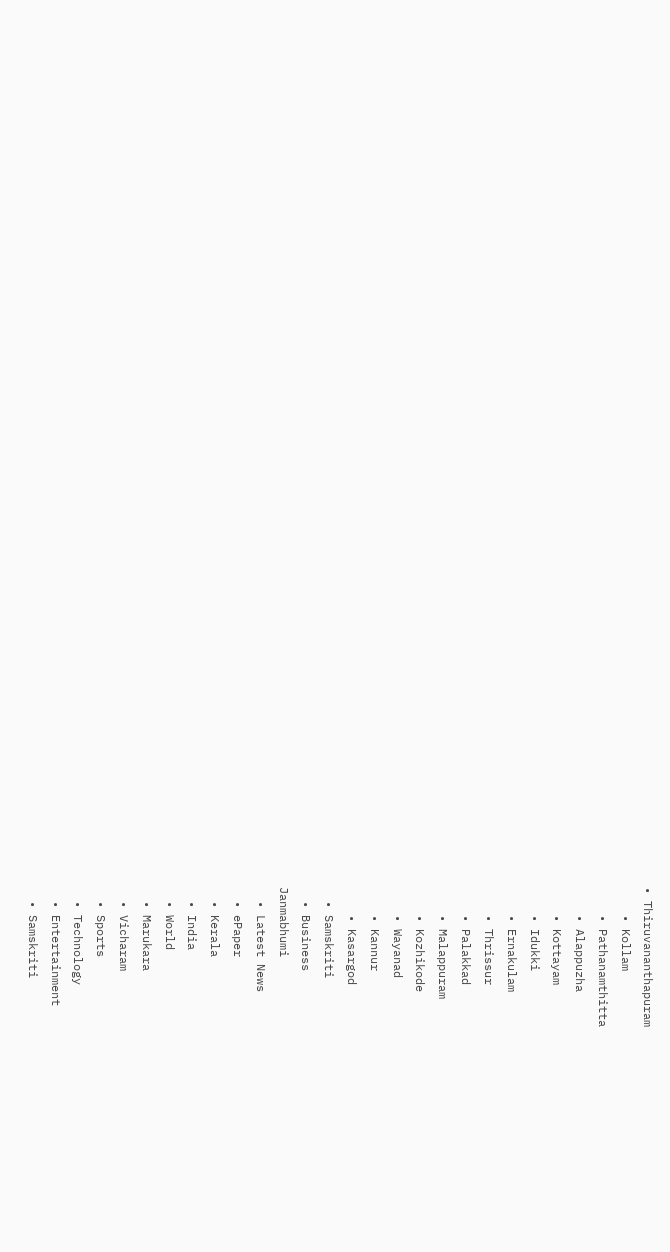• Thiruvananthapuram
    • Kollam
    • Pathanamthitta
    • Alappuzha
    • Kottayam
    • Idukki
    • Ernakulam
    • Thrissur
    • Palakkad
    • Malappuram
    • Kozhikode
    • Wayanad
    • Kannur
    • Kasargod
  • Samskriti
  • Business
Janmabhumi
  • Latest News
  • ePaper
  • Kerala
  • India
  • World
  • Marukara
  • Vicharam
  • Sports
  • Technology
  • Entertainment
  • Samskriti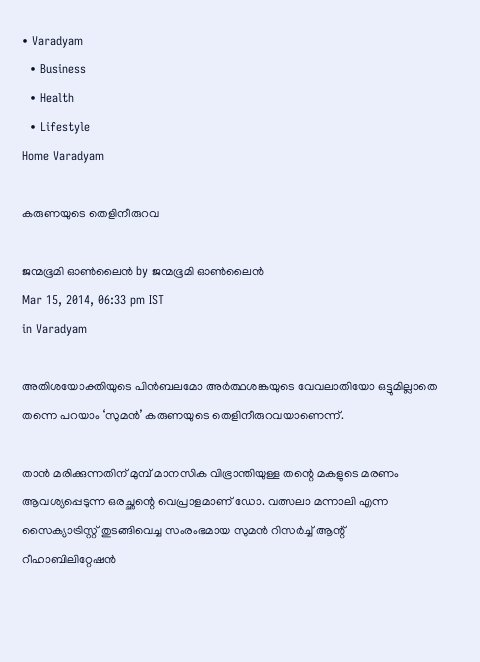• Varadyam
  • Business
  • Health
  • Lifestyle
Home Varadyam

കരുണയുടെ തെളിനീരുറവ

ജന്മഭൂമി ഓണ്‍ലൈന്‍ by ജന്മഭൂമി ഓണ്‍ലൈന്‍
Mar 15, 2014, 06:33 pm IST
in Varadyam

അതിശയോക്തിയുടെ പിന്‍ബലമോ അര്‍ത്ഥശങ്കയുടെ വേവലാതിയോ ഒട്ടുമില്ലാതെ തന്നെ പറയാം ‘സുമന്‍’ കരുണയുടെ തെളിനീരുറവയാണെന്ന്‌.

താന്‍ മരിക്കുന്നതിന്‌ മുമ്പ്‌ മാനസിക വിഭ്രാന്തിയുള്ള തന്റെ മകളുടെ മരണം ആവശ്യപ്പെടുന്ന ഒരച്ഛന്റെ വെപ്രാളമാണ്‌ ഡോ. വത്സലാ മന്നാലി എന്ന സൈക്യാട്രിസ്റ്റ്‌ തുടങ്ങിവെച്ച സംരംഭമായ സുമന്‍ റിസര്‍ച്ച്‌ ആന്റ്‌ റീഹാബിലിറ്റേഷന്‍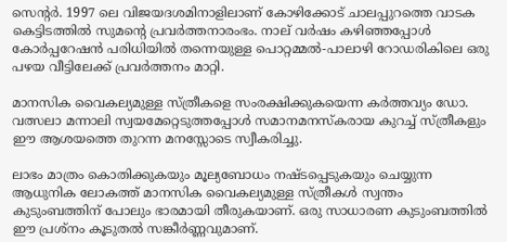സെന്റര്‍. 1997 ലെ വിജയദശമിനാളിലാണ്‌ കോഴിക്കോട്‌ ചാലപ്പുറത്തെ വാടക കെട്ടിടത്തില്‍ സുമന്റെ പ്രവര്‍ത്തനാരംഭം. നാല്‌ വര്‍ഷം കഴിഞ്ഞപ്പോള്‍ കോര്‍പ്പറേഷന്‍ പരിധിയില്‍ തന്നെയുള്ള പൊറ്റമ്മല്‍-പാലാഴി റോഡരികിലെ ഒരു പഴയ വീട്ടിലേക്ക്‌ പ്രവര്‍ത്തനം മാറ്റി.

മാനസിക വൈകല്യമുള്ള സ്ത്രീകളെ സംരക്ഷിക്കുകയെന്ന കര്‍ത്തവ്യം ഡോ. വത്സലാ മന്നാലി സ്വയമേറ്റെടുത്തപ്പോള്‍ സമാനമനസ്കരായ കുറച്ച്‌ സ്ത്രീകളും ഈ ആശയത്തെ തുറന്ന മനസ്സോടെ സ്വീകരിച്ചു.

ലാഭം മാത്രം കൊതിക്കുകയും മൂല്യബോധം നഷ്ടപ്പെടുകയും ചെയ്യുന്ന ആധുനിക ലോകത്ത്‌ മാനസിക വൈകല്യമുള്ള സ്ത്രീകള്‍ സ്വന്തം കുടുംബത്തിന്‌ പോലും ഭാരമായി തീരുകയാണ്‌. ഒരു സാധാരണ കുടുംബത്തില്‍ ഈ പ്രശ്നം കൂടുതല്‍ സങ്കീര്‍ണ്ണവുമാണ്‌.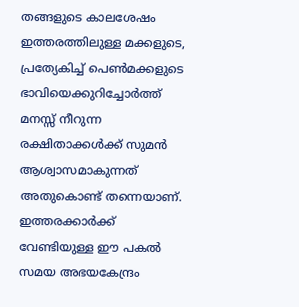തങ്ങളുടെ കാലശേഷം ഇത്തരത്തിലുള്ള മക്കളുടെ, പ്രത്യേകിച്ച്‌ പെണ്‍മക്കളുടെ ഭാവിയെക്കുറിച്ചോര്‍ത്ത്‌ മനസ്സ്‌ നീറുന്ന രക്ഷിതാക്കള്‍ക്ക്‌ സുമന്‍ ആശ്വാസമാകുന്നത്‌ അതുകൊണ്ട്‌ തന്നെയാണ്‌. ഇത്തരക്കാര്‍ക്ക്‌ വേണ്ടിയുള്ള ഈ പകല്‍ സമയ അഭയകേന്ദ്രം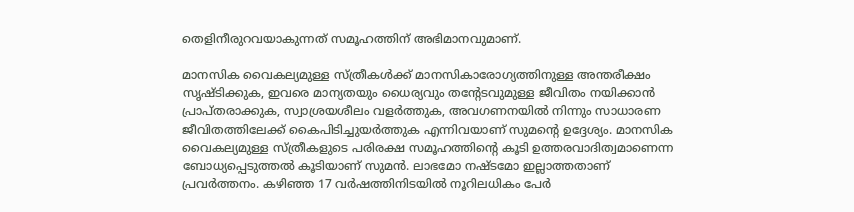തെളിനീരുറവയാകുന്നത്‌ സമൂഹത്തിന്‌ അഭിമാനവുമാണ്‌.

മാനസിക വൈകല്യമുള്ള സ്ത്രീകള്‍ക്ക്‌ മാനസികാരോഗ്യത്തിനുള്ള അന്തരീക്ഷം സൃഷ്ടിക്കുക, ഇവരെ മാന്യതയും ധൈര്യവും തന്റേടവുമുള്ള ജീവിതം നയിക്കാന്‍ പ്രാപ്തരാക്കുക, സ്വാശ്രയശീലം വളര്‍ത്തുക, അവഗണനയില്‍ നിന്നും സാധാരണ ജീവിതത്തിലേക്ക്‌ കൈപിടിച്ചുയര്‍ത്തുക എന്നിവയാണ്‌ സുമന്റെ ഉദ്ദേശ്യം. മാനസിക വൈകല്യമുള്ള സ്ത്രീകളുടെ പരിരക്ഷ സമൂഹത്തിന്റെ കൂടി ഉത്തരവാദിത്വമാണെന്ന ബോധ്യപ്പെടുത്തല്‍ കൂടിയാണ്‌ സുമന്‍. ലാഭമോ നഷ്ടമോ ഇല്ലാത്തതാണ്‌ പ്രവര്‍ത്തനം. കഴിഞ്ഞ 17 വര്‍ഷത്തിനിടയില്‍ നൂറിലധികം പേര്‍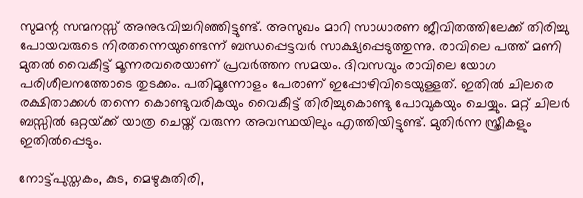സുമന്റ സന്മനസ്സ്‌ അനുഭവിച്ചറിഞ്ഞിട്ടുണ്ട്‌. അസുഖം മാറി സാധാരണ ജീവിതത്തിലേക്ക്‌ തിരിച്ചു പോയവരുടെ നിരതന്നെയുണ്ടെന്ന്‌ ബന്ധപ്പെട്ടവര്‍ സാക്ഷ്യപ്പെടുത്തുന്നു. രാവിലെ പത്ത്‌ മണി മുതല്‍ വൈകീട്ട്‌ മൂന്നരവരെയാണ്‌ പ്രവര്‍ത്തന സമയം. ദിവസവും രാവിലെ യോഗ പരിശീലനത്തോടെ തുടക്കം. പതിമൂന്നോളം പേരാണ്‌ ഇപ്പോഴിവിടെയുള്ളത്‌. ഇതില്‍ ചിലരെ രക്ഷിതാക്കള്‍ തന്നെ കൊണ്ടുവരികയും വൈകീട്ട്‌ തിരിച്ചുകൊണ്ടു പോവുകയും ചെയ്യും. മറ്റ്‌ ചിലര്‍ ബസ്സില്‍ ഒറ്റയ്‌ക്ക്‌ യാത്ര ചെയ്ത്‌ വരുന്ന അവസ്ഥയിലും എത്തിയിട്ടുണ്ട്‌. മുതിര്‍ന്ന സ്ത്രീകളും ഇതില്‍പ്പെടും.

നോട്ട്പുസ്തകം, കുട, മെഴുകുതിരി,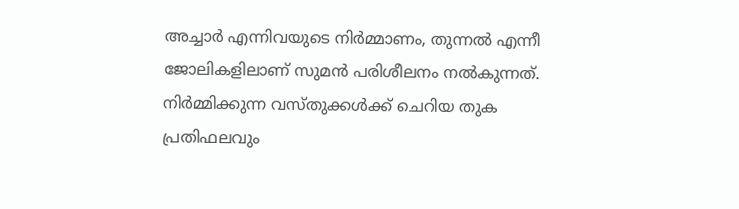അച്ചാര്‍ എന്നിവയുടെ നിര്‍മ്മാണം, തുന്നല്‍ എന്നീ ജോലികളിലാണ്‌ സുമന്‍ പരിശീലനം നല്‍കുന്നത്‌. നിര്‍മ്മിക്കുന്ന വസ്തുക്കള്‍ക്ക്‌ ചെറിയ തുക പ്രതിഫലവും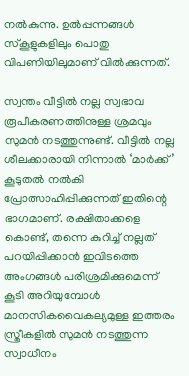നല്‍കുന്നു. ഉല്‍പ്പന്നങ്ങള്‍ സ്കൂളുകളിലും പൊതു വിപണിയിലുമാണ്‌ വില്‍ക്കുന്നത്‌.

സ്വന്തം വീട്ടില്‍ നല്ല സ്വഭാവ രൂപീകരണത്തിനുള്ള ശ്രമവും സുമന്‍ നടത്തുന്നുണ്ട്‌. വീട്ടില്‍ നല്ല ശീലക്കാരായി നിന്നാല്‍ ‘മാര്‍ക്ക്‌’ കൂടുതല്‍ നല്‍കി പ്രോത്സാഹിപ്പിക്കുന്നത്‌ ഇതിന്റെ ഭാഗമാണ്‌. രക്ഷിതാക്കളെ കൊണ്ട്‌, തന്നെ കുറിച്ച്‌ നല്ലത്‌ പറയിപ്പിക്കാന്‍ ഇവിടത്തെ അംഗങ്ങള്‍ പരിശ്രമിക്കുമെന്ന്‌ കൂടി അറിയുമ്പോള്‍ മാനസികവൈകല്യമുള്ള ഇത്തരം സ്ത്രീകളില്‍ സുമന്‍ നടത്തുന്ന സ്വാധീനം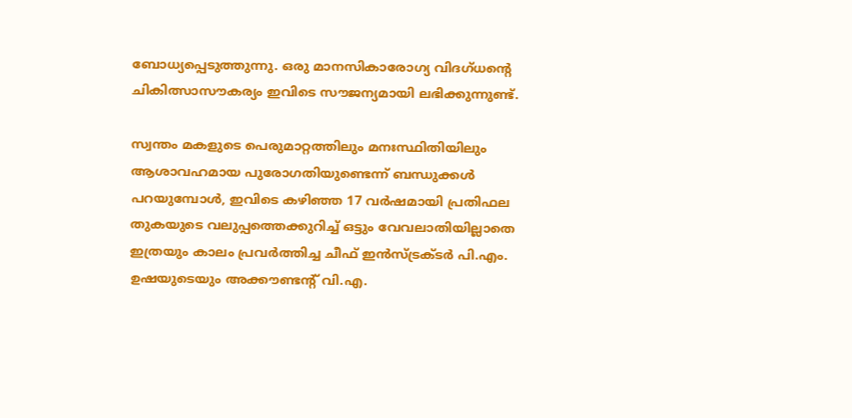ബോധ്യപ്പെടുത്തുന്നു. ഒരു മാനസികാരോഗ്യ വിദഗ്ധന്റെ ചികിത്സാസൗകര്യം ഇവിടെ സൗജന്യമായി ലഭിക്കുന്നുണ്ട്‌.

സ്വന്തം മകളുടെ പെരുമാറ്റത്തിലും മനഃസ്ഥിതിയിലും ആശാവഹമായ പുരോഗതിയുണ്ടെന്ന്‌ ബന്ധുക്കള്‍ പറയുമ്പോള്‍, ഇവിടെ കഴിഞ്ഞ 17 വര്‍ഷമായി പ്രതിഫല തുകയുടെ വലുപ്പത്തെക്കുറിച്ച്‌ ഒട്ടും വേവലാതിയില്ലാതെ ഇത്രയും കാലം പ്രവര്‍ത്തിച്ച ചീഫ്‌ ഇന്‍സ്ട്രക്ടര്‍ പി.എം. ഉഷയുടെയും അക്കൗണ്ടന്റ്‌ വി.എ.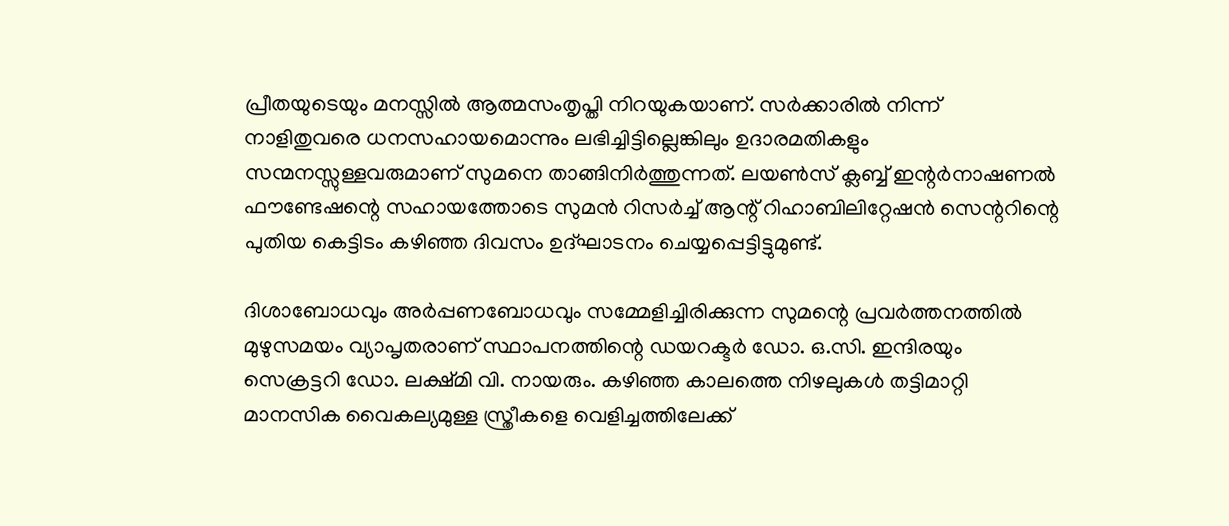പ്രീതയുടെയും മനസ്സില്‍ ആത്മസംതൃപ്തി നിറയുകയാണ്‌. സര്‍ക്കാരില്‍ നിന്ന്‌ നാളിതുവരെ ധനസഹായമൊന്നും ലഭിച്ചിട്ടില്ലെങ്കിലും ഉദാരമതികളും സന്മനസ്സുള്ളവരുമാണ്‌ സുമനെ താങ്ങിനിര്‍ത്തുന്നത്‌. ലയണ്‍സ്‌ ക്ലബ്ബ്‌ ഇന്റര്‍നാഷണല്‍ ഫൗണ്ടേഷന്റെ സഹായത്തോടെ സുമന്‍ റിസര്‍ച്ച്‌ ആന്റ്‌ റിഹാബിലിറ്റേഷന്‍ സെന്ററിന്റെ പുതിയ കെട്ടിടം കഴിഞ്ഞ ദിവസം ഉദ്ഘാടനം ചെയ്യപ്പെട്ടിട്ടുമുണ്ട്‌.

ദിശാബോധവും അര്‍പ്പണബോധവും സമ്മേളിച്ചിരിക്കുന്ന സുമന്റെ പ്രവര്‍ത്തനത്തില്‍ മുഴുസമയം വ്യാപൃതരാണ്‌ സ്ഥാപനത്തിന്റെ ഡയറക്ടര്‍ ഡോ. ഒ.സി. ഇന്ദിരയും സെക്രട്ടറി ഡോ. ലക്ഷ്മി വി. നായരും. കഴിഞ്ഞ കാലത്തെ നിഴലുകള്‍ തട്ടിമാറ്റി മാനസിക വൈകല്യമുള്ള സ്ത്രീകളെ വെളിച്ചത്തിലേക്ക്‌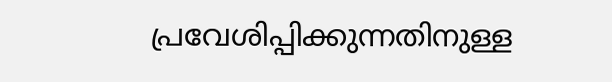പ്രവേശിപ്പിക്കുന്നതിനുള്ള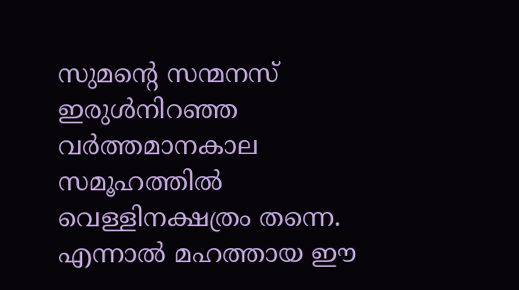സുമന്റെ സന്മനസ്‌ ഇരുള്‍നിറഞ്ഞ വര്‍ത്തമാനകാല സമൂഹത്തില്‍ വെള്ളിനക്ഷത്രം തന്നെ. എന്നാല്‍ മഹത്തായ ഈ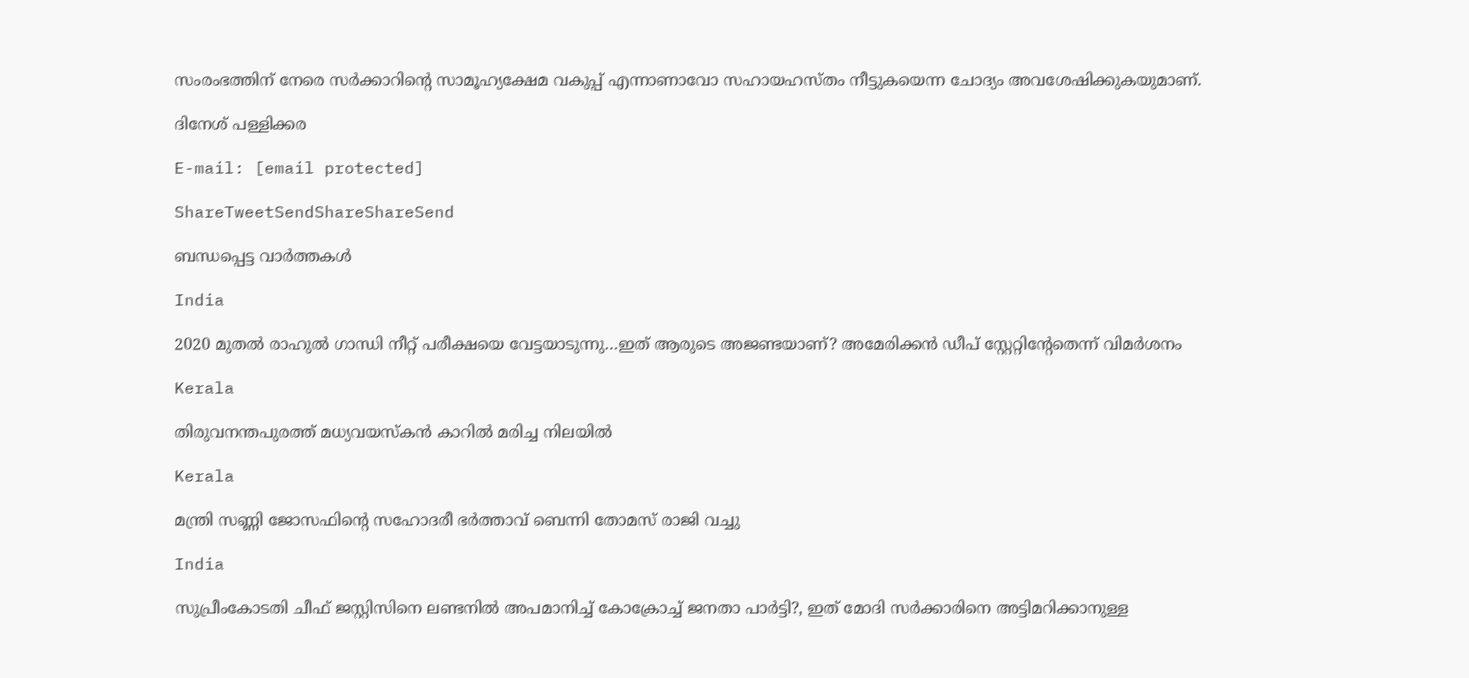സംരംഭത്തിന്‌ നേരെ സര്‍ക്കാറിന്റെ സാമൂഹ്യക്ഷേമ വകുപ്പ്‌ എന്നാണാവോ സഹായഹസ്തം നീട്ടുകയെന്ന ചോദ്യം അവശേഷിക്കുകയുമാണ്‌.

ദിനേശ്‌ പള്ളിക്കര

E-mail: [email protected]

ShareTweetSendShareShareSend

ബന്ധപ്പെട്ട വാര്‍ത്തകള്‍

India

2020 മുതല്‍ രാഹുല്‍ ഗാന്ധി നീറ്റ് പരീക്ഷയെ വേട്ടയാടുന്നു…ഇത് ആരുടെ അജണ്ടയാണ്? അമേരിക്കന്‍ ഡീപ് സ്റ്റേറ്റിന്‍റേതെന്ന് വിമര്‍ശനം

Kerala

തിരുവനന്തപുരത്ത് മധ്യവയസ്‌കന്‍ കാറില്‍ മരിച്ച നിലയില്‍

Kerala

മന്ത്രി സണ്ണി ജോസഫിന്റെ സഹോദരീ ഭര്‍ത്താവ് ബെന്നി തോമസ് രാജി വച്ചു

India

സുപ്രീംകോടതി ചീഫ് ജസ്റ്റിസിനെ ലണ്ടനില്‍ അപമാനിച്ച് കോക്രോച്ച് ജനതാ പാര്‍ട്ടി?, ഇത് മോദി സര്‍ക്കാരിനെ അട്ടിമറിക്കാനുള്ള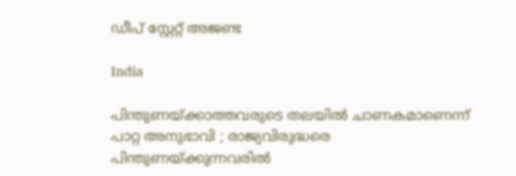ഡീപ് സ്റ്റേറ്റ് അജണ്ട

India

പിന്തുണയ്‌ക്കാത്തവരുടെ തലയിൽ ചാണകമാണെന്ന് പാറ്റ അനുഭാവി ; രാജ്യവിരുദ്ധരെ പിന്തുണയ്‌ക്കുന്നവരിൽ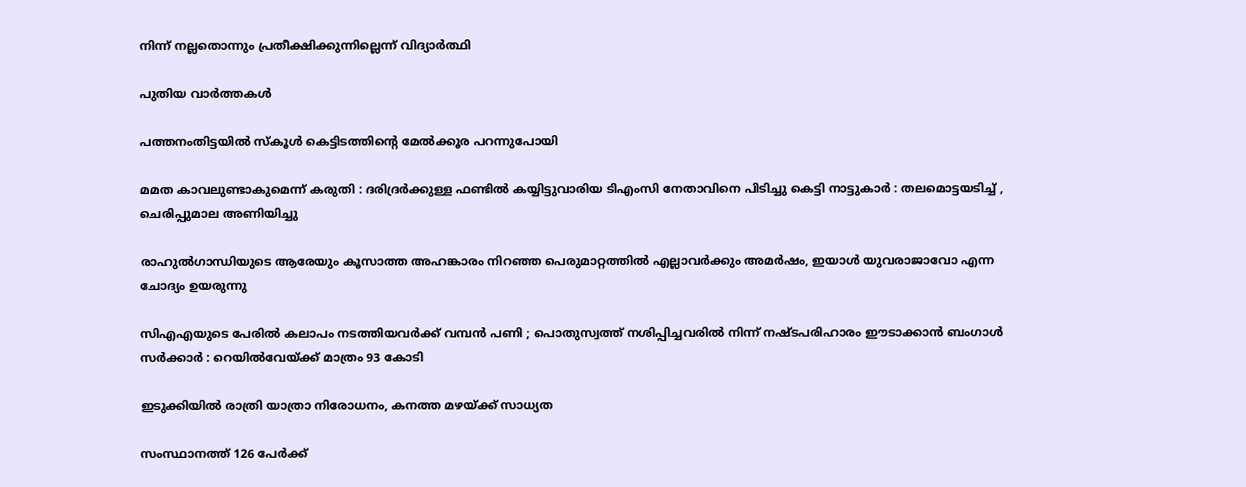നിന്ന് നല്ലതൊന്നും പ്രതീക്ഷിക്കുന്നില്ലെന്ന് വിദ്യാർത്ഥി

പുതിയ വാര്‍ത്തകള്‍

പത്തനംതിട്ടയില്‍ സ്‌കൂള്‍ കെട്ടിടത്തിന്റെ മേല്‍ക്കൂര പറന്നുപോയി

മമത കാവലുണ്ടാകുമെന്ന് കരുതി : ദരിദ്രർക്കുള്ള ഫണ്ടിൽ കയ്യിട്ടുവാരിയ ടിഎംസി നേതാവിനെ പിടിച്ചു കെട്ടി നാട്ടുകാർ : തലമൊട്ടയടിച്ച് , ചെരിപ്പുമാല അണിയിച്ചു

രാഹുല്‍ഗാന്ധിയുടെ ആരേയും കൂസാത്ത അഹങ്കാരം നിറഞ്ഞ പെരുമാറ്റത്തില്‍ എല്ലാവര്‍ക്കും അമര്‍ഷം, ഇയാള്‍ യുവരാജാവോ എന്ന ചോദ്യം ഉയരുന്നു

സിഎഎയുടെ പേരിൽ കലാപം നടത്തിയവർക്ക് വമ്പൻ പണി ; പൊതുസ്വത്ത് നശിപ്പിച്ചവരിൽ നിന്ന് നഷ്ടപരിഹാരം ഈടാക്കാൻ ബംഗാൾ സർക്കാർ : റെയിൽവേയ്‌ക്ക് മാത്രം 93 കോടി

ഇടുക്കിയില്‍ രാത്രി യാത്രാ നിരോധനം, കനത്ത മഴയ്‌ക്ക് സാധ്യത

സംസ്ഥാനത്ത് 126 പേര്‍ക്ക്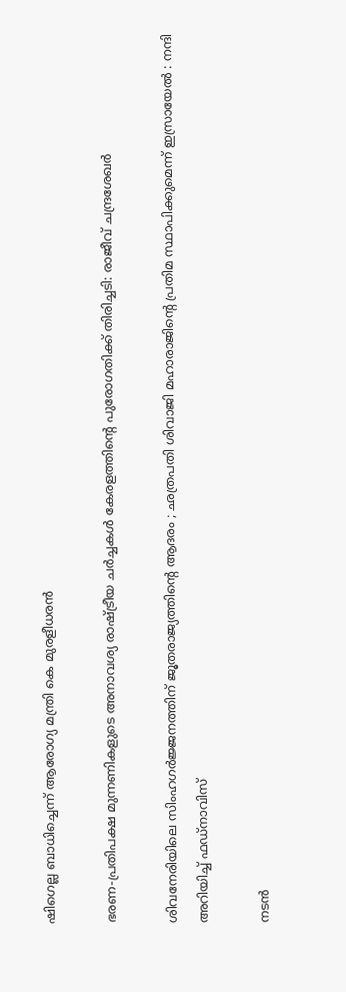ഷിഗെല്ല ബാധിച്ചെന്ന് ആരോഗ്യ മന്ത്രി കെ മുരളീധരന്‍

ഭരണ-പ്രതിപക്ഷ മുന്നണികളുടെ അനാവശ്യ രാഷ്‌ട്രീയ ചർച്ചകൾ കേരളത്തിന്റെ പുരോഗതിക്ക് തിരിച്ചടി: രാജീവ് ചന്ദ്രശേഖർ

ശിവനേരിയിലെ സിംഹഗർജ്ജനത്തിന് ജൂതരാജ്യത്തിന്റെ ആദരം ; ഛത്രപതി ശിവാജി മഹാരാജിന്റെ പ്രതിമ സ്ഥാപിക്കുമെന്ന് ഇസ്രായേൽ : നന്ദി അറിയിച്ച് ഫഡ്നാവിസ്

നടന്‍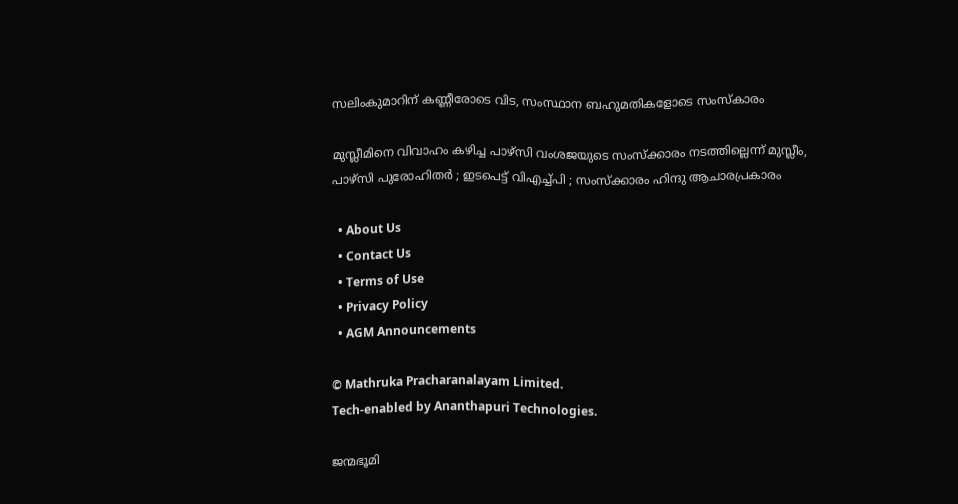സലിംകുമാറിന് കണ്ണീരോടെ വിട, സംസ്ഥാന ബഹുമതികളോടെ സംസ്‌കാരം

മുസ്ലീമിനെ വിവാഹം കഴിച്ച പാഴ്സി വംശജയുടെ സംസ്ക്കാരം നടത്തില്ലെന്ന് മുസ്ലീം, പാഴ്സി പുരോഹിതർ ; ഇടപെട്ട് വിഎച്ച്പി ; സംസ്ക്കാരം ഹിന്ദു ആചാരപ്രകാരം

  • About Us
  • Contact Us
  • Terms of Use
  • Privacy Policy
  • AGM Announcements

© Mathruka Pracharanalayam Limited.
Tech-enabled by Ananthapuri Technologies.

ജന്മഭൂമി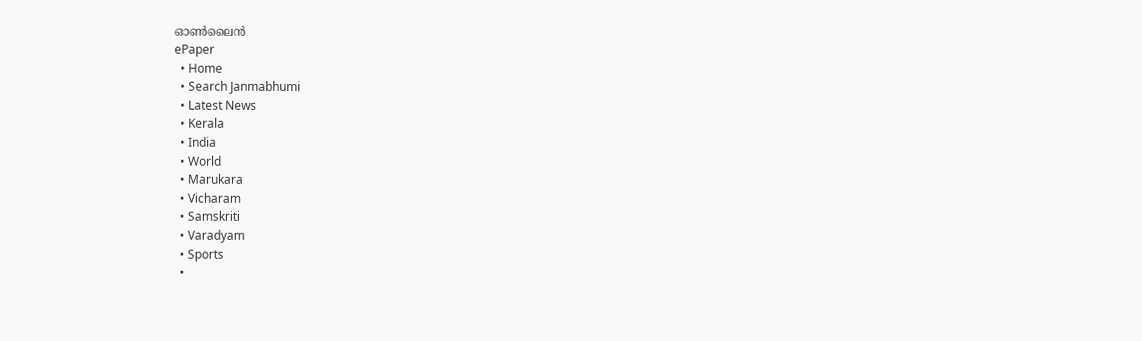ഓണ്‍ലൈന്‍
ePaper
  • Home
  • Search Janmabhumi
  • Latest News
  • Kerala
  • India
  • World
  • Marukara
  • Vicharam
  • Samskriti
  • Varadyam
  • Sports
  •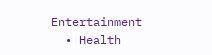Entertainment
  • Health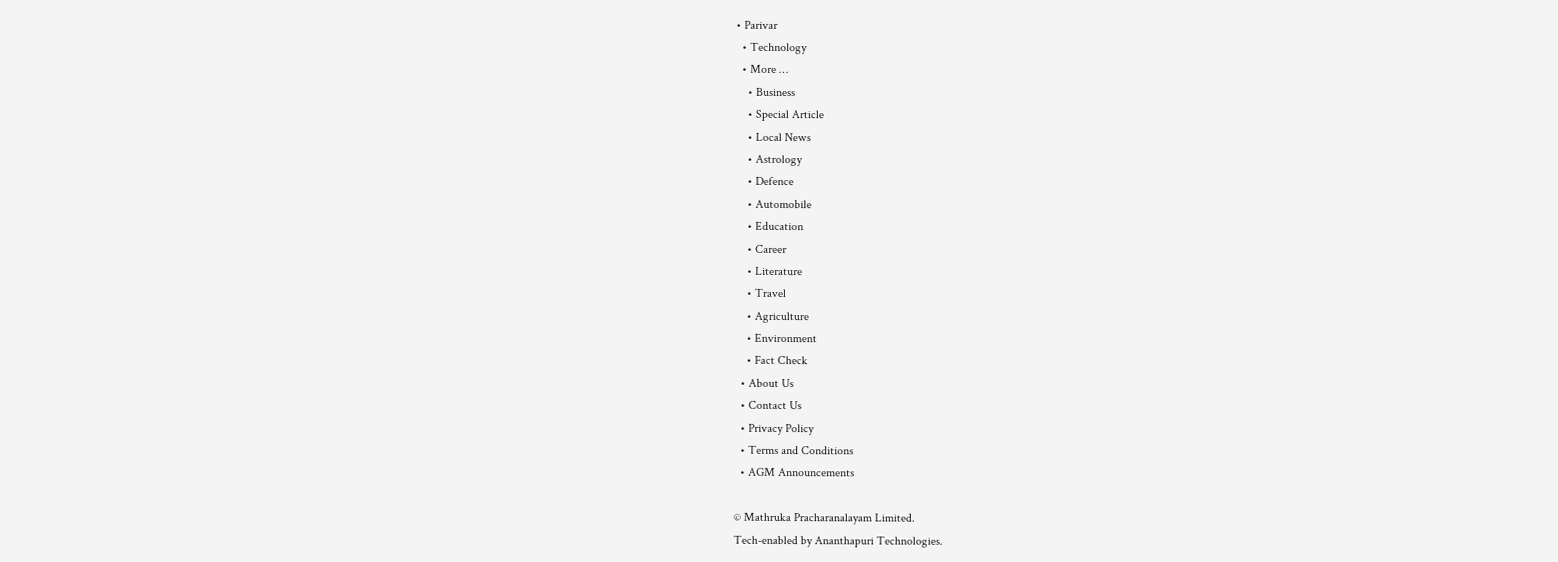• Parivar
  • Technology
  • More …
    • Business
    • Special Article
    • Local News
    • Astrology
    • Defence
    • Automobile
    • Education
    • Career
    • Literature
    • Travel
    • Agriculture
    • Environment
    • Fact Check
  • About Us
  • Contact Us
  • Privacy Policy
  • Terms and Conditions
  • AGM Announcements

© Mathruka Pracharanalayam Limited.
Tech-enabled by Ananthapuri Technologies.